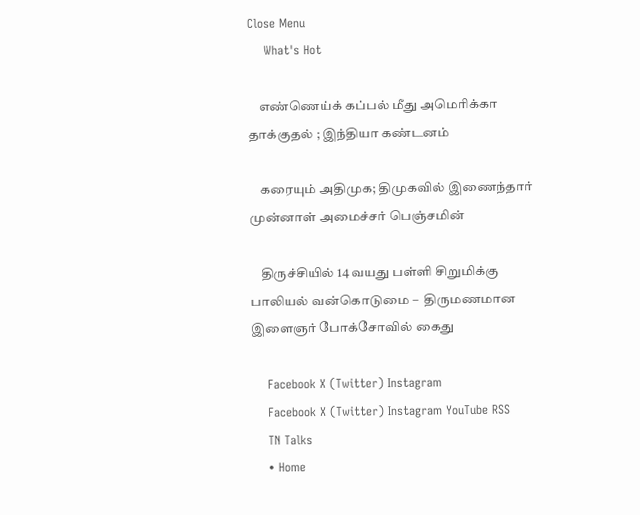Close Menu
    What's Hot

    எண்ணெய்க் கப்பல் மீது அமெரிக்கா தாக்குதல் ; இந்தியா கண்டனம்

    கரையும் அதிமுக; திமுகவில் இணைந்தார் முன்னாள் அமைச்சர் பெஞ்சமின்

    திருச்சியில் 14 வயது பள்ளி சிறுமிக்கு பாலியல் வன்கொடுமை –  திருமணமான இளைஞர் போக்சோவில் கைது

    Facebook X (Twitter) Instagram
    Facebook X (Twitter) Instagram YouTube RSS
    TN Talks
    • Home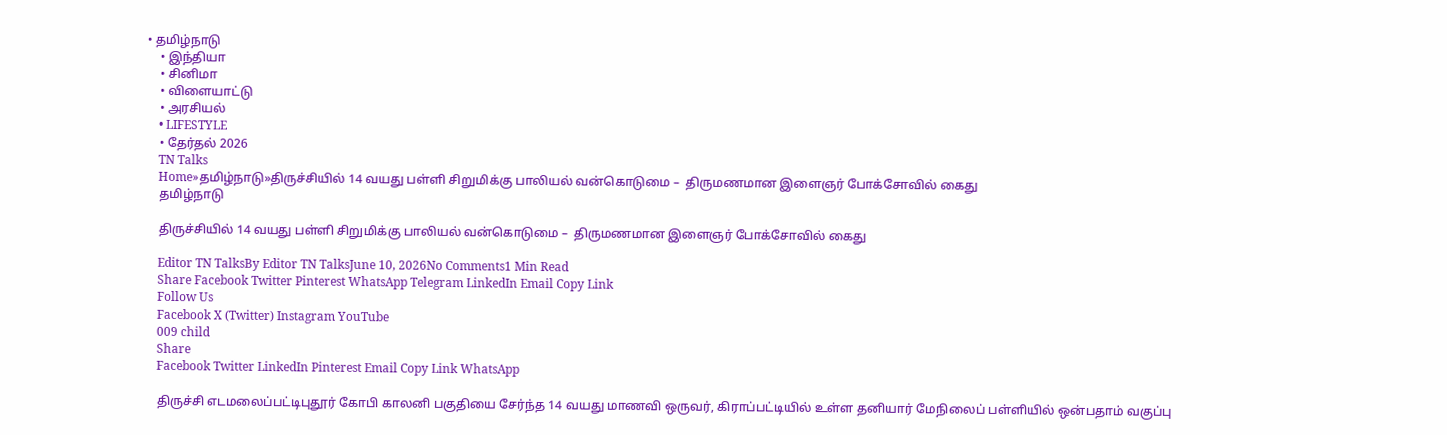• தமிழ்நாடு
    • இந்தியா
    • சினிமா
    • விளையாட்டு
    • அரசியல்
    • LIFESTYLE
    • தேர்தல் 2026
    TN Talks
    Home»தமிழ்நாடு»திருச்சியில் 14 வயது பள்ளி சிறுமிக்கு பாலியல் வன்கொடுமை –  திருமணமான இளைஞர் போக்சோவில் கைது
    தமிழ்நாடு

    திருச்சியில் 14 வயது பள்ளி சிறுமிக்கு பாலியல் வன்கொடுமை –  திருமணமான இளைஞர் போக்சோவில் கைது

    Editor TN TalksBy Editor TN TalksJune 10, 2026No Comments1 Min Read
    Share Facebook Twitter Pinterest WhatsApp Telegram LinkedIn Email Copy Link
    Follow Us
    Facebook X (Twitter) Instagram YouTube
    009 child
    Share
    Facebook Twitter LinkedIn Pinterest Email Copy Link WhatsApp

    திருச்சி எடமலைப்பட்டிபுதூர் கோபி காலனி பகுதியை சேர்ந்த 14 வயது மாணவி ஒருவர், கிராப்பட்டியில் உள்ள தனியார் மேநிலைப் பள்ளியில் ஒன்பதாம் வகுப்பு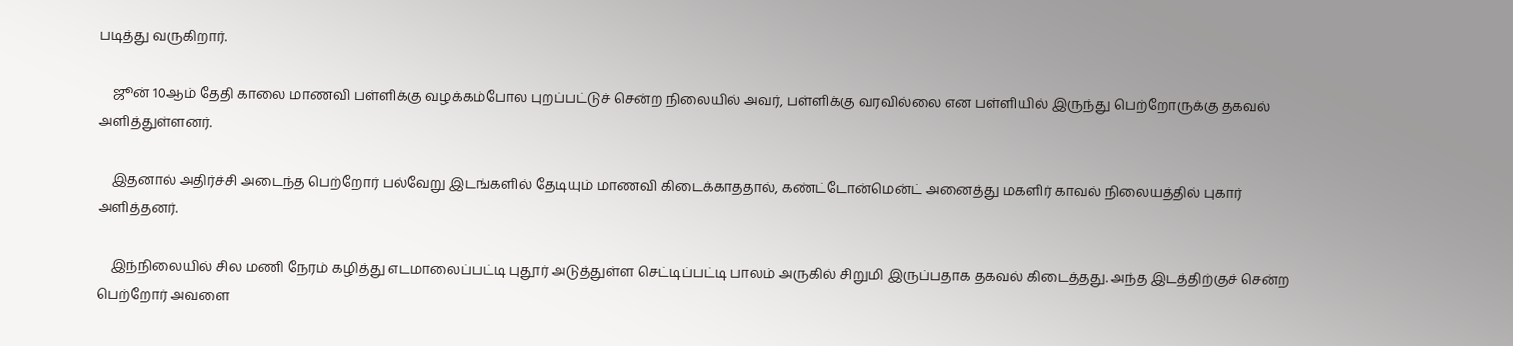படித்து வருகிறார்.

    ஜூன் 10ஆம் தேதி காலை மாணவி பள்ளிக்கு வழக்கம்போல புறப்பட்டுச் சென்ற நிலையில் அவர், பள்ளிக்கு வரவில்லை என பள்ளியில் இருந்து பெற்றோருக்கு தகவல் அளித்துள்ளனர்.

    இதனால் அதிர்ச்சி அடைந்த பெற்றோர் பல்வேறு இடங்களில் தேடியும் மாணவி கிடைக்காததால், கண்ட்டோன்மென்ட் அனைத்து மகளிர் காவல் நிலையத்தில் புகார் அளித்தனர்.

    இந்நிலையில் சில மணி நேரம் கழித்து எடமாலைப்பட்டி புதூர் அடுத்துள்ள செட்டிப்பட்டி பாலம் அருகில் சிறுமி இருப்பதாக தகவல் கிடைத்தது. அந்த இடத்திற்குச் சென்ற பெற்றோர் அவளை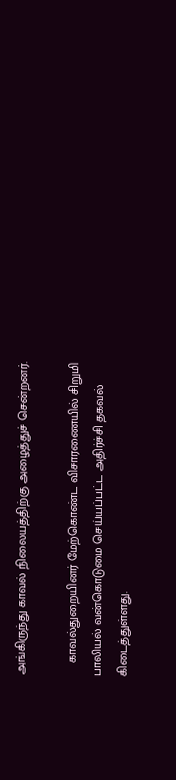அங்கிருந்து காவல் நிலையத்திற்கு அழைத்துச் சென்றனர்.

    காவல்துறையினர் மேற்கொண்ட விசாரணையில் சிறுமி பாலியல் வன்கொடுமை செய்யப்பட்ட அதிர்ச்சி தகவல் கிடைத்துள்ளது.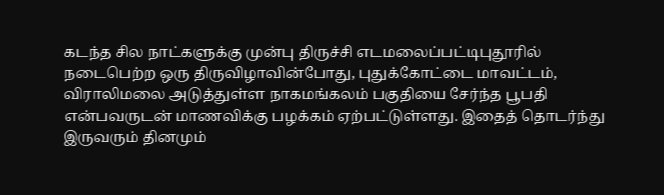கடந்த சில நாட்களுக்கு முன்பு திருச்சி எடமலைப்பட்டிபுதூரில் நடைபெற்ற ஒரு திருவிழாவின்போது, புதுக்கோட்டை மாவட்டம், விராலிமலை அடுத்துள்ள நாகமங்கலம் பகுதியை சேர்ந்த பூபதி என்பவருடன் மாணவிக்கு பழக்கம் ஏற்பட்டுள்ளது. இதைத் தொடர்ந்து இருவரும் தினமும்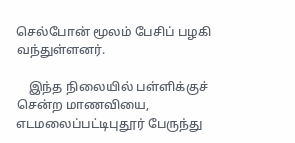செல்போன் மூலம் பேசிப் பழகி வந்துள்ளனர்.

    இந்த நிலையில் பள்ளிக்குச் சென்ற மாணவியை, எடமலைப்பட்டிபுதூர் பேருந்து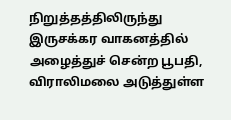நிறுத்தத்திலிருந்து இருசக்கர வாகனத்தில் அழைத்துச் சென்ற பூபதி, விராலிமலை அடுத்துள்ள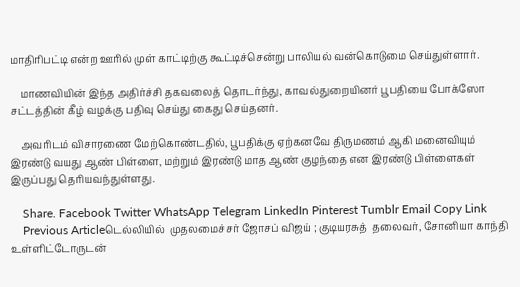மாதிரிபட்டி என்ற ஊரில் முள் காட்டிற்கு கூட்டிச்சென்று பாலியல் வன்கொடுமை செய்துள்ளார்.

    மாணவியின் இந்த அதிர்ச்சி தகவலைத் தொடர்ந்து, காவல்துறையினர் பூபதியை போக்ஸோ  சட்டத்தின் கீழ் வழக்கு பதிவு செய்து கைது செய்தனர்.

    அவரிடம் விசாரணை மேற்கொண்டதில், பூபதிக்கு ஏற்கனவே திருமணம் ஆகி மனைவியும் இரண்டு வயது ஆண் பிள்ளை, மற்றும் இரண்டு மாத ஆண் குழந்தை என இரண்டு பிள்ளைகள்  இருப்பது தெரியவந்துள்ளது.

    Share. Facebook Twitter WhatsApp Telegram LinkedIn Pinterest Tumblr Email Copy Link
    Previous Articleடெல்லியில்  முதலமைச்சர் ஜோசப் விஜய் ; குடியரசுத்  தலைவர், சோனியா காந்தி உள்ளிட்டோருடன்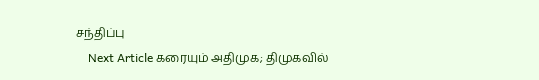சந்திப்பு
    Next Article கரையும் அதிமுக; திமுகவில்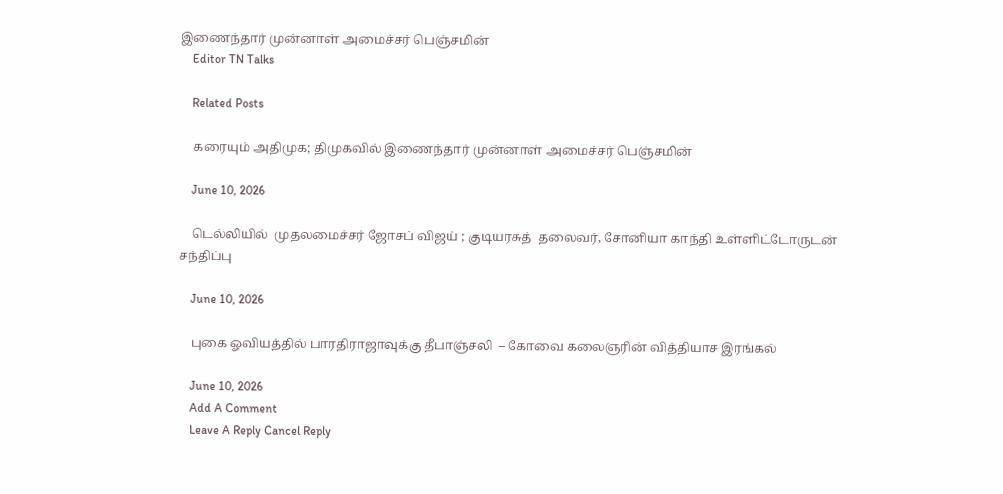இணைந்தார் முன்னாள் அமைச்சர் பெஞ்சமின்
    Editor TN Talks

    Related Posts

    கரையும் அதிமுக; திமுகவில் இணைந்தார் முன்னாள் அமைச்சர் பெஞ்சமின்

    June 10, 2026

    டெல்லியில்  முதலமைச்சர் ஜோசப் விஜய் ; குடியரசுத்  தலைவர், சோனியா காந்தி உள்ளிட்டோருடன் சந்திப்பு

    June 10, 2026

    புகை ஓவியத்தில் பாரதிராஜாவுக்கு தீபாஞ்சலி  – கோவை கலைஞரின் வித்தியாச இரங்கல்

    June 10, 2026
    Add A Comment
    Leave A Reply Cancel Reply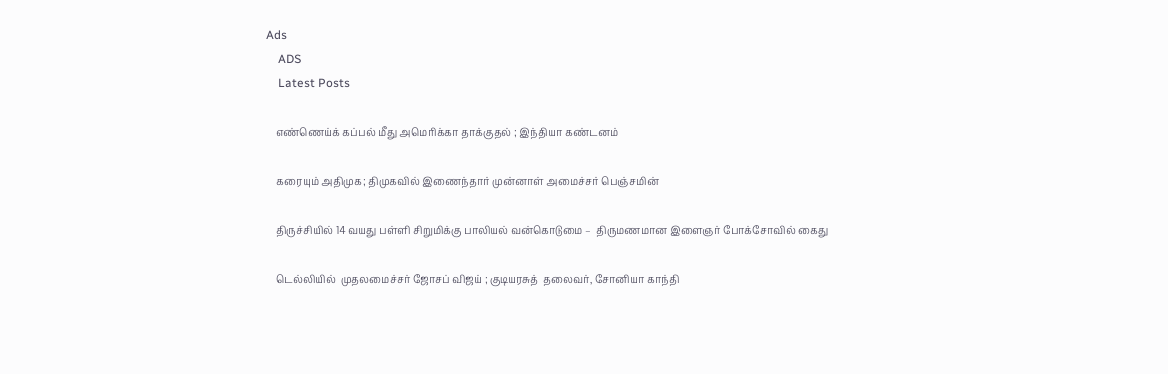Ads
    ADS
    Latest Posts

    எண்ணெய்க் கப்பல் மீது அமெரிக்கா தாக்குதல் ; இந்தியா கண்டனம்

    கரையும் அதிமுக; திமுகவில் இணைந்தார் முன்னாள் அமைச்சர் பெஞ்சமின்

    திருச்சியில் 14 வயது பள்ளி சிறுமிக்கு பாலியல் வன்கொடுமை –  திருமணமான இளைஞர் போக்சோவில் கைது

    டெல்லியில்  முதலமைச்சர் ஜோசப் விஜய் ; குடியரசுத்  தலைவர், சோனியா காந்தி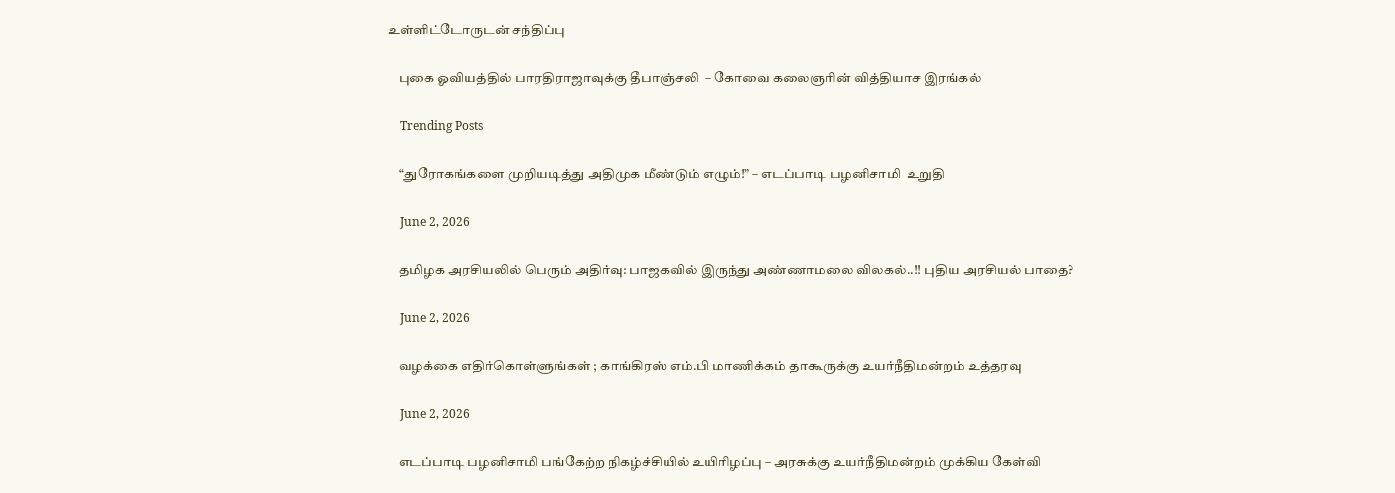உள்ளிட்டோருடன் சந்திப்பு

    புகை ஓவியத்தில் பாரதிராஜாவுக்கு தீபாஞ்சலி  – கோவை கலைஞரின் வித்தியாச இரங்கல்

    Trending Posts

    “துரோகங்களை முறியடித்து அதிமுக மீண்டும் எழும்!” – எடப்பாடி பழனிசாமி  உறுதி

    June 2, 2026

    தமிழக அரசியலில் பெரும் அதிர்வு: பாஜகவில் இருந்து அண்ணாமலை விலகல்..!! புதிய அரசியல் பாதை?

    June 2, 2026

    வழக்கை எதிர்கொள்ளுங்கள் ; காங்கிரஸ் எம்.பி மாணிக்கம் தாகூருக்கு உயர்நீதிமன்றம் உத்தரவு

    June 2, 2026

    எடப்பாடி பழனிசாமி பங்கேற்ற நிகழ்ச்சியில் உயிரிழப்பு – அரசுக்கு உயர்நீதிமன்றம் முக்கிய கேள்வி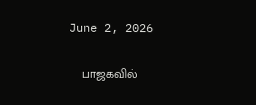June 2, 2026

    பாஜகவில்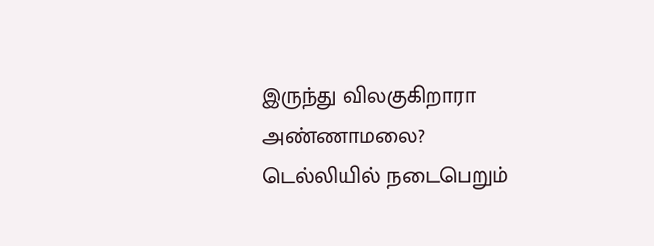இருந்து விலகுகிறாரா அண்ணாமலை? டெல்லியில் நடைபெறும்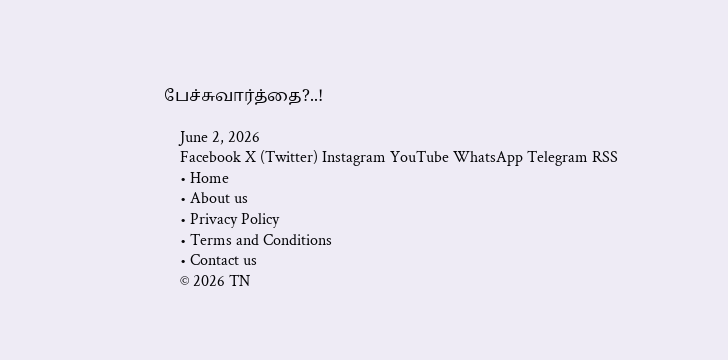பேச்சுவார்த்தை?..!

    June 2, 2026
    Facebook X (Twitter) Instagram YouTube WhatsApp Telegram RSS
    • Home
    • About us
    • Privacy Policy
    • Terms and Conditions
    • Contact us
    © 2026 TN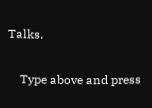Talks.

    Type above and press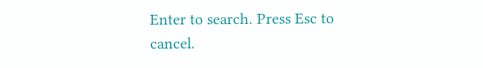Enter to search. Press Esc to cancel.